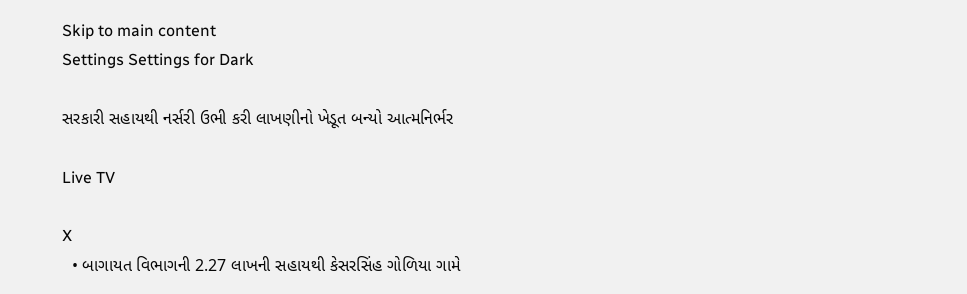Skip to main content
Settings Settings for Dark

સરકારી સહાયથી નર્સરી ઉભી કરી લાખણીનો ખેડૂત બન્યો આત્મનિર્ભર

Live TV

X
  • બાગાયત વિભાગની 2.27 લાખની સહાયથી કેસરસિંહ ગોળિયા ગામે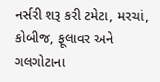નર્સરી શરૂ કરી ટમેટા, મરચાં, કોબીજ, ફૂલાવર અને ગલગોટાના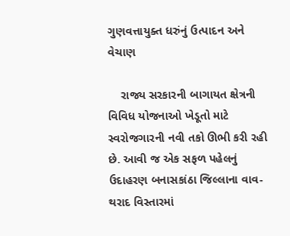ગુણવત્તાયુક્ત ધરુંનું ઉત્પાદન અને વેચાણ

    રાજ્ય સરકારની બાગાયત ક્ષેત્રની વિવિધ યોજનાઓ ખેડૂતો માટે સ્વરોજગારની નવી તકો ઊભી કરી રહી છે. આવી જ એક સફળ પહેલનું ઉદાહરણ બનાસકાંઠા જિલ્લાના વાવ-થરાદ વિસ્તારમાં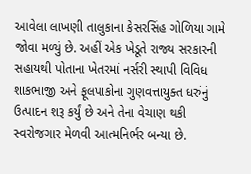આવેલા લાખણી તાલુકાના કેસરસિંહ ગોળિયા ગામે જોવા મળ્યું છે. અહીં એક ખેડૂતે રાજ્ય સરકારની સહાયથી પોતાના ખેતરમાં નર્સરી સ્થાપી વિવિધ શાકભાજી અને ફૂલપાકોના ગુણવત્તાયુક્ત ધરુંનું ઉત્પાદન શરૂ કર્યું છે અને તેના વેચાણ થકી સ્વરોજગાર મેળવી આત્મનિર્ભર બન્યા છે.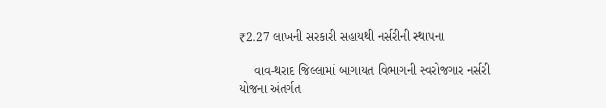₹2.27 લાખની સરકારી સહાયથી નર્સરીની સ્થાપના

    વાવ-થરાદ જિલ્લામાં બાગાયત વિભાગની સ્વરોજગાર નર્સરી યોજના અંતર્ગત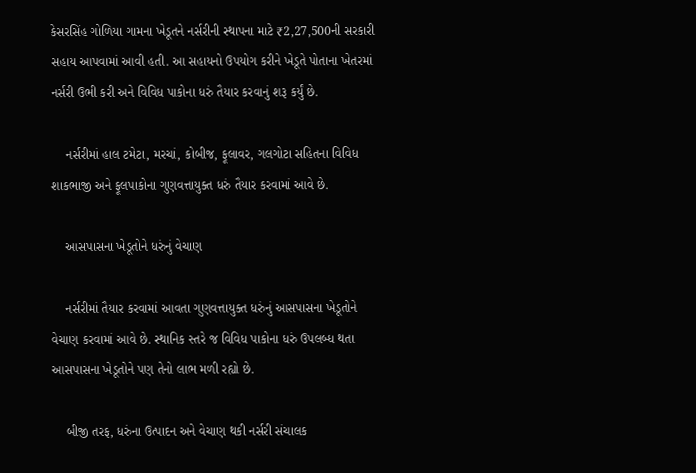કેસરસિંહ ગોળિયા ગામના ખેડૂતને નર્સરીની સ્થાપના માટે ₹2,27,500ની સરકારી સહાય આપવામાં આવી હતી. આ સહાયનો ઉપયોગ કરીને ખેડૂતે પોતાના ખેતરમાં નર્સરી ઉભી કરી અને વિવિધ પાકોના ધરું તૈયાર કરવાનું શરૂ કર્યું છે.

    નર્સરીમાં હાલ ટમેટા, મરચાં, કોબીજ, ફૂલાવર, ગલગોટા સહિતના વિવિધ શાકભાજી અને ફૂલપાકોના ગુણવત્તાયુક્ત ધરું તૈયાર કરવામાં આવે છે.

    આસપાસના ખેડૂતોને ધરુંનું વેચાણ

    નર્સરીમાં તૈયાર કરવામાં આવતા ગુણવત્તાયુક્ત ધરુંનું આસપાસના ખેડૂતોને વેચાણ કરવામાં આવે છે. સ્થાનિક સ્તરે જ વિવિધ પાકોના ધરું ઉપલબ્ધ થતા આસપાસના ખેડૂતોને પણ તેનો લાભ મળી રહ્યો છે.

    બીજી તરફ, ધરુંના ઉત્પાદન અને વેચાણ થકી નર્સરી સંચાલક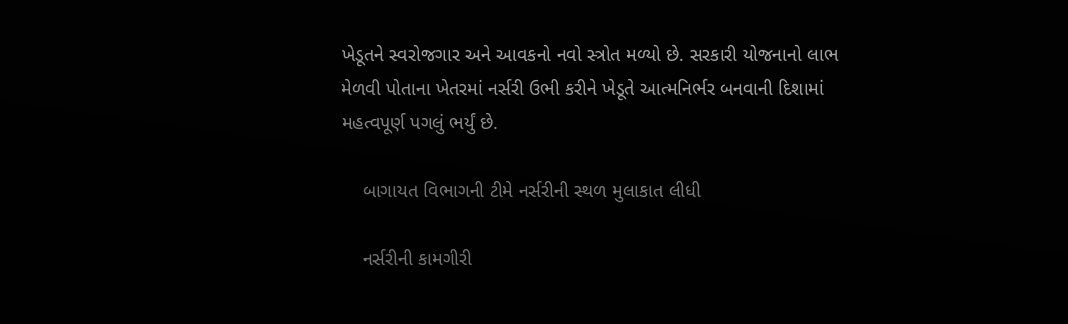ખેડૂતને સ્વરોજગાર અને આવકનો નવો સ્ત્રોત મળ્યો છે. સરકારી યોજનાનો લાભ મેળવી પોતાના ખેતરમાં નર્સરી ઉભી કરીને ખેડૂતે આત્મનિર્ભર બનવાની દિશામાં મહત્વપૂર્ણ પગલું ભર્યું છે.

    બાગાયત વિભાગની ટીમે નર્સરીની સ્થળ મુલાકાત લીધી

    નર્સરીની કામગીરી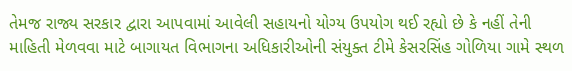તેમજ રાજ્ય સરકાર દ્વારા આપવામાં આવેલી સહાયનો યોગ્ય ઉપયોગ થઈ રહ્યો છે કે નહીં તેની માહિતી મેળવવા માટે બાગાયત વિભાગના અધિકારીઓની સંયુક્ત ટીમે કેસરસિંહ ગોળિયા ગામે સ્થળ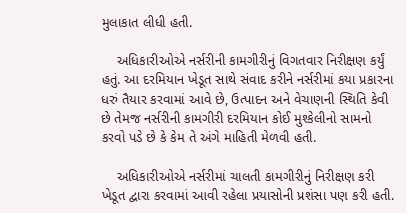મુલાકાત લીધી હતી.

    અધિકારીઓએ નર્સરીની કામગીરીનું વિગતવાર નિરીક્ષણ કર્યું હતું. આ દરમિયાન ખેડૂત સાથે સંવાદ કરીને નર્સરીમાં કયા પ્રકારના ધરું તૈયાર કરવામાં આવે છે, ઉત્પાદન અને વેચાણની સ્થિતિ કેવી છે તેમજ નર્સરીની કામગીરી દરમિયાન કોઈ મુશ્કેલીનો સામનો કરવો પડે છે કે કેમ તે અંગે માહિતી મેળવી હતી.

    અધિકારીઓએ નર્સરીમાં ચાલતી કામગીરીનું નિરીક્ષણ કરી ખેડૂત દ્વારા કરવામાં આવી રહેલા પ્રયાસોની પ્રશંસા પણ કરી હતી.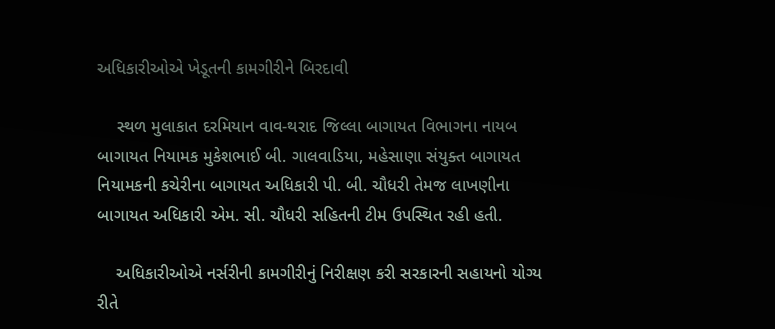અધિકારીઓએ ખેડૂતની કામગીરીને બિરદાવી

    સ્થળ મુલાકાત દરમિયાન વાવ-થરાદ જિલ્લા બાગાયત વિભાગના નાયબ બાગાયત નિયામક મુકેશભાઈ બી. ગાલવાડિયા, મહેસાણા સંયુક્ત બાગાયત નિયામકની કચેરીના બાગાયત અધિકારી પી. બી. ચૌધરી તેમજ લાખણીના બાગાયત અધિકારી એમ. સી. ચૌધરી સહિતની ટીમ ઉપસ્થિત રહી હતી.

    અધિકારીઓએ નર્સરીની કામગીરીનું નિરીક્ષણ કરી સરકારની સહાયનો યોગ્ય રીતે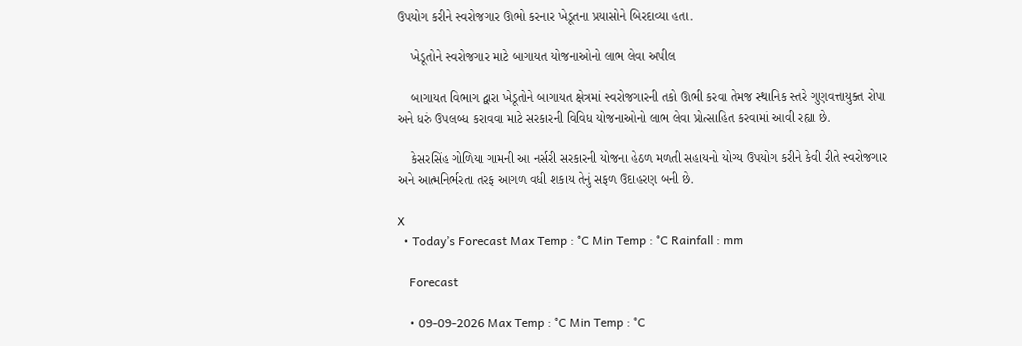ઉપયોગ કરીને સ્વરોજગાર ઊભો કરનાર ખેડૂતના પ્રયાસોને બિરદાવ્યા હતા.

    ખેડૂતોને સ્વરોજગાર માટે બાગાયત યોજનાઓનો લાભ લેવા અપીલ

    બાગાયત વિભાગ દ્વારા ખેડૂતોને બાગાયત ક્ષેત્રમાં સ્વરોજગારની તકો ઊભી કરવા તેમજ સ્થાનિક સ્તરે ગુણવત્તાયુક્ત રોપા અને ધરું ઉપલબ્ધ કરાવવા માટે સરકારની વિવિધ યોજનાઓનો લાભ લેવા પ્રોત્સાહિત કરવામાં આવી રહ્યા છે.

    કેસરસિંહ ગોળિયા ગામની આ નર્સરી સરકારની યોજના હેઠળ મળતી સહાયનો યોગ્ય ઉપયોગ કરીને કેવી રીતે સ્વરોજગાર અને આત્મનિર્ભરતા તરફ આગળ વધી શકાય તેનું સફળ ઉદાહરણ બની છે.

X
  • Today’s Forecast Max Temp : °C Min Temp : °C Rainfall : mm

    Forecast

    • 09-09-2026 Max Temp : °C Min Temp : °C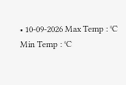• 10-09-2026 Max Temp : °C Min Temp : °C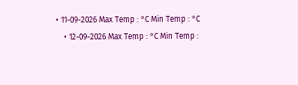• 11-09-2026 Max Temp : °C Min Temp : °C
    • 12-09-2026 Max Temp : °C Min Temp :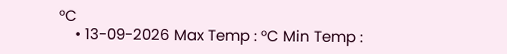°C
    • 13-09-2026 Max Temp : °C Min Temp :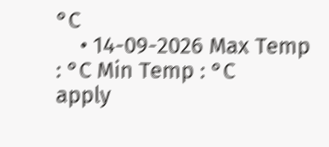°C
    • 14-09-2026 Max Temp : °C Min Temp : °C
apply